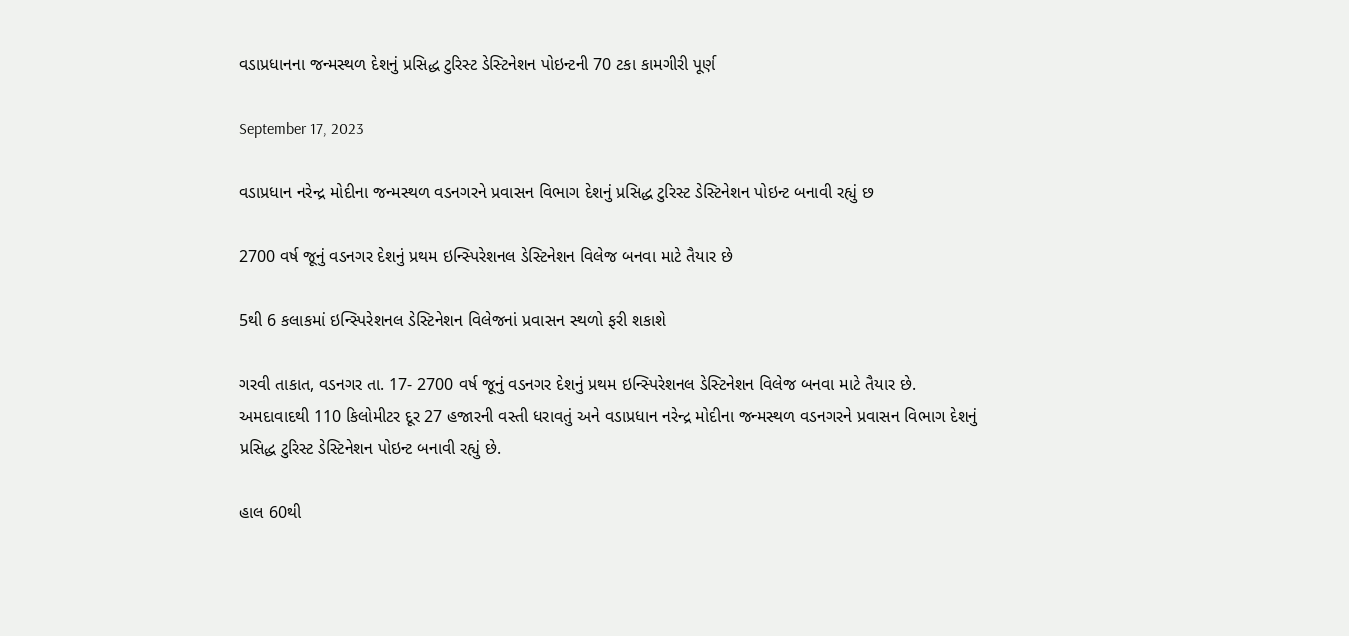વડાપ્રધાનના જન્મસ્થળ દેશનું પ્રસિદ્ધ ટુરિસ્ટ ડેસ્ટિનેશન પોઇન્ટની 70 ટકા કામગીરી પૂર્ણ

September 17, 2023

વડાપ્રધાન નરેન્દ્ર મોદીના જન્મસ્થળ વડનગરને પ્રવાસન વિભાગ દેશનું પ્રસિદ્ધ ટુરિસ્ટ ડેસ્ટિનેશન પોઇન્ટ બનાવી રહ્યું છ

2700 વર્ષ જૂનું વડનગર દેશનું પ્રથમ ઇન્સ્પિરેશનલ ડેસ્ટિનેશન વિલેજ બનવા માટે તૈયાર છે

5થી 6 કલાકમાં ઇન્સ્પિરેશનલ ડેસ્ટિનેશન વિલેજનાં પ્રવાસન સ્થળો ફરી શકાશે

ગરવી તાકાત, વડનગર તા. 17- 2700 વર્ષ જૂનું વડનગર દેશનું પ્રથમ ઇન્સ્પિરેશનલ ડેસ્ટિનેશન વિલેજ બનવા માટે તૈયાર છે. અમદાવાદથી 110 કિલોમીટર દૂર 27 હજારની વસ્તી ધરાવતું અને વડાપ્રધાન નરેન્દ્ર મોદીના જન્મસ્થળ વડનગરને પ્રવાસન વિભાગ દેશનું પ્રસિદ્ધ ટુરિસ્ટ ડેસ્ટિનેશન પોઇન્ટ બનાવી રહ્યું છે.

હાલ 60થી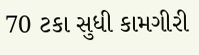70 ટકા સુધી કામગીરી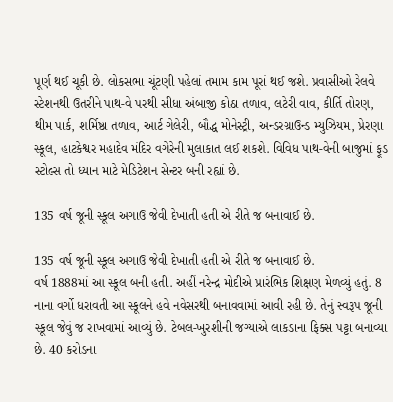પૂર્ણ થઈ ચૂકી છે. લોકસભા ચૂંટણી પહેલાં તમામ કામ પૂરાં થઈ જશે. પ્રવાસીઓ રેલવે સ્ટેશનથી ઉતરીને પાથ-વે પરથી સીધા અંબાજી કોઠા તળાવ, લટેરી વાવ, કીર્તિ તોરણ, થીમ પાર્ક, શર્મિષ્ઠા તળાવ, આર્ટ ગેલેરી, બૌદ્ધ મોનેસ્ટ્રી, અન્ડરગ્રાઉન્ડ મ્યુઝિયમ, પ્રેરણા સ્કૂલ, હાટકેશ્વર મહાદેવ મંદિર વગેરેની મુલાકાત લઈ શકશે. વિવિધ પાથ-વેની બાજુમાં ફૂડ સ્ટોલ્સ તો ધ્યાન માટે મેડિટેશન સેન્ટર બની રહ્યાં છે.

135 વર્ષ જૂની સ્કૂલ અગાઉ જેવી દેખાતી હતી એ રીતે જ બનાવાઈ છે.

135 વર્ષ જૂની સ્કૂલ અગાઉ જેવી દેખાતી હતી એ રીતે જ બનાવાઈ છે.
વર્ષ 1888માં આ સ્કૂલ બની હતી. અહીં નરેન્દ્ર મોદીએ પ્રારંભિક શિક્ષણ મેળવ્યું હતું. 8 નાના વર્ગો ધરાવતી આ સ્કૂલને હવે નવેસરથી બનાવવામાં આવી રહી છે. તેનું સ્વરૂપ જૂની સ્કૂલ જેવું જ રાખવામાં આવ્યું છે. ટેબલ-ખુરશીની જગ્યાએ લાકડાના ફિક્સ પટ્ટા બનાવ્યા છે. 40 કરોડના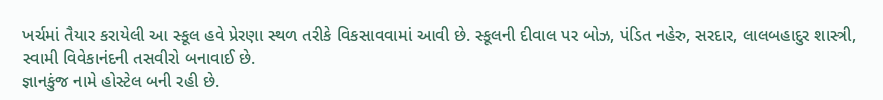ખર્ચમાં તૈયાર કરાયેલી આ સ્કૂલ હવે પ્રેરણા સ્થળ તરીકે વિકસાવવામાં આવી છે. સ્કૂલની દીવાલ પર બોઝ, પંડિત નહેરુ, સરદાર, લાલબહાદુર શાસ્ત્રી, સ્વામી વિવેકાનંદની તસવીરો બનાવાઈ છે.
જ્ઞાનકુંજ નામે હોસ્ટેલ બની રહી છે.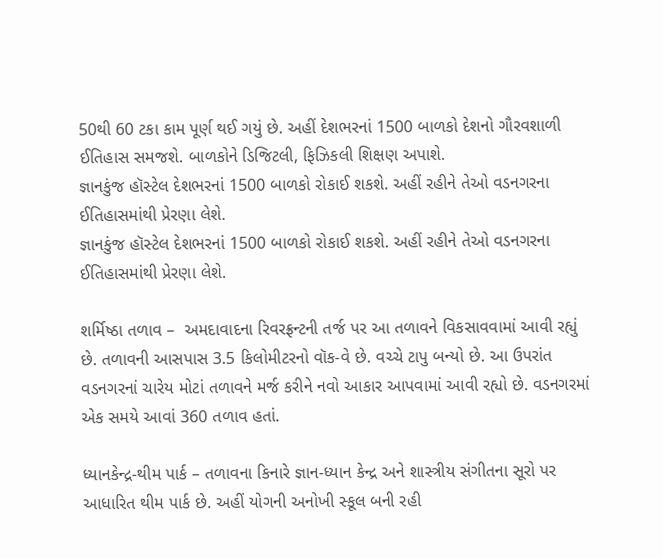50થી 60 ટકા કામ પૂર્ણ થઈ ગયું છે. અહીં દેશભરનાં 1500 બાળકો દેશનો ગૌરવશાળી ઈતિહાસ સમજશે. બાળકોને ડિજિટલી, ફિઝિકલી શિક્ષણ અપાશે.
જ્ઞાનકુંજ હૉસ્ટેલ દેશભરનાં 1500 બાળકો રોકાઈ શકશે. અહીં રહીને તેઓ વડનગરના ઈતિહાસમાંથી પ્રેરણા લેશે.
જ્ઞાનકુંજ હૉસ્ટેલ દેશભરનાં 1500 બાળકો રોકાઈ શકશે. અહીં રહીને તેઓ વડનગરના ઈતિહાસમાંથી પ્રેરણા લેશે.

શર્મિષ્ઠા તળાવ –  અમદાવાદના રિવરફ્રન્ટની તર્જ પર આ તળાવને વિકસાવવામાં આવી રહ્યું છે. તળાવની આસપાસ 3.5 કિલોમીટરનો વૉક-વે છે. વચ્ચે ટાપુ બન્યો છે. આ ઉપરાંત વડનગરનાં ચારેય મોટાં તળાવને મર્જ કરીને નવો આકાર આપવામાં આવી રહ્યો છે. વડનગરમાં એક સમયે આવાં 360 તળાવ હતાં.

ધ્યાનકેન્દ્ર-થીમ પાર્ક – તળાવના કિનારે જ્ઞાન-ધ્યાન કેન્દ્ર અને શાસ્ત્રીય સંગીતના સૂરો પર આધારિત થીમ પાર્ક છે. અહીં યોગની અનોખી સ્કૂલ બની રહી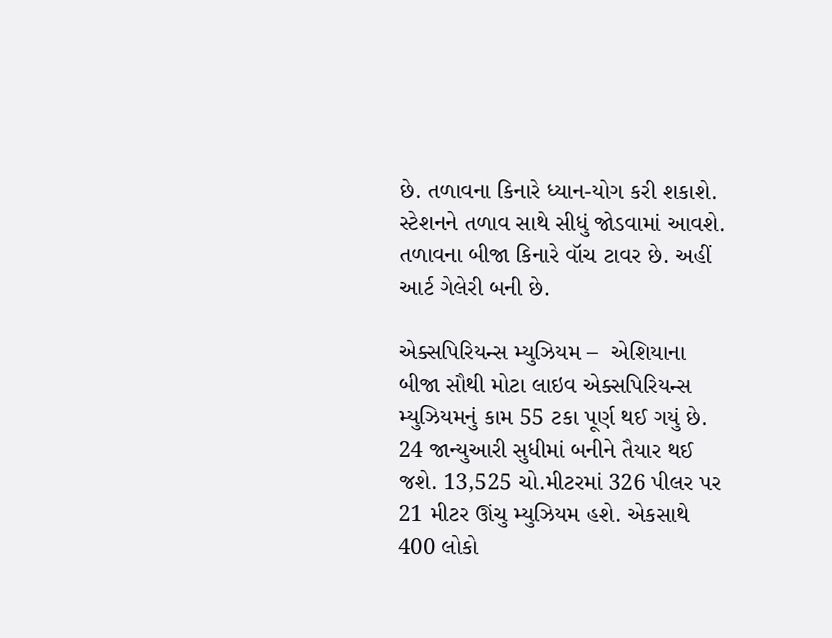છે. તળાવના કિનારે ધ્યાન-યોગ કરી શકાશે. સ્ટેશનને તળાવ સાથે સીધું જોડવામાં આવશે. તળાવના બીજા કિનારે વૉચ ટાવર છે. અહીં આર્ટ ગેલેરી બની છે.

એક્સપિરિયન્સ મ્યુઝિયમ –  એશિયાના બીજા સૌથી મોટા લાઇવ એક્સપિરિયન્સ મ્યુઝિયમનું કામ 55 ટકા પૂર્ણ થઈ ગયું છે. 24 જાન્યુઆરી સુધીમાં બનીને તૈયાર થઈ જશે. 13,525 ચો.મીટરમાં 326 પીલર પર 21 મીટર ઊંચુ મ્યુઝિયમ હશે. એકસાથે 400 લોકો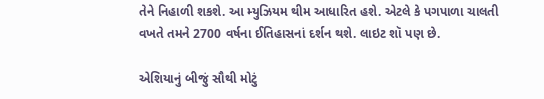તેને નિહાળી શકશે. આ મ્યુઝિયમ થીમ આધારિત હશે. એટલે કે પગપાળા ચાલતી વખતે તમને 2700 વર્ષના ઈતિહાસનાં દર્શન થશે. લાઇટ શૉ પણ છે.

એશિયાનું બીજું સૌથી મોટું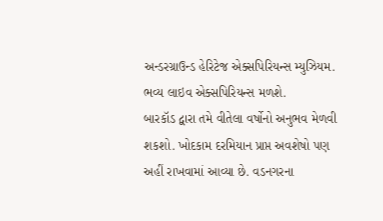અન્ડરગ્રાઉન્ડ હેરિટેજ એક્સપિરિયન્સ મ્યુઝિયમ. ભવ્ય લાઇવ એક્સપિરિયન્સ મળશે.
બારકૉડ દ્વારા તમે વીતેલા વર્ષોનો અનુભવ મેળવી શકશો. ખોદકામ દરમિયાન પ્રાપ્ત અવશેષો પણ અહીં રાખવામાં આવ્યા છે. વડનગરના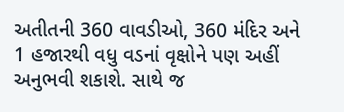અતીતની 360 વાવડીઓ, 360 મંદિર અને 1 હજારથી વધુ વડનાં વૃક્ષોને પણ અહીં અનુભવી શકાશે. સાથે જ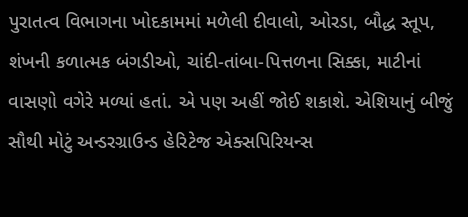પુરાતત્વ વિભાગના ખોદકામમાં મળેલી દીવાલો, ઓરડા, બૌદ્ધ સ્તૂપ, શંખની કળાત્મક બંગડીઓ, ચાંદી-તાંબા-પિત્તળના સિક્કા, માટીનાં વાસણો વગેરે મળ્યાં હતાં. એ પણ અહીં જોઈ શકાશે. એશિયાનું બીજું સૌથી મોટું અન્ડરગ્રાઉન્ડ હેરિટેજ એક્સપિરિયન્સ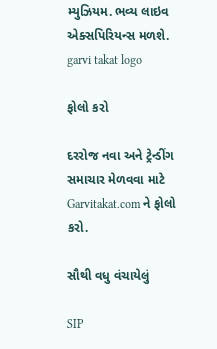મ્યુઝિયમ. ભવ્ય લાઇવ એક્સપિરિયન્સ મળશે.
garvi takat logo

ફોલો કરો

દરરોજ નવા અને ટ્રેન્ડીંગ સમાચાર મેળવવા માટે Garvitakat.com ને ફોલો કરો.

સૌથી વધુ વંચાયેલું

SIP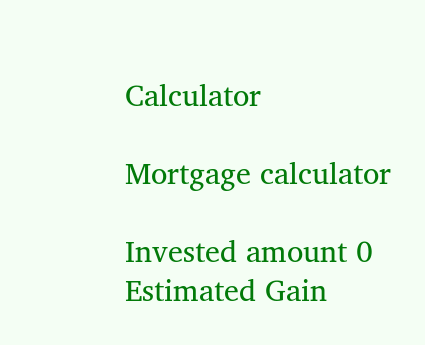Calculator

Mortgage calculator

Invested amount 0
Estimated Gain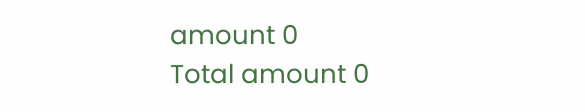amount 0
Total amount 0